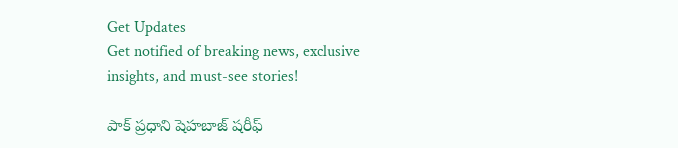Get Updates
Get notified of breaking news, exclusive insights, and must-see stories!

పాక్ ప్రధాని షెహబాజ్ షరీఫ్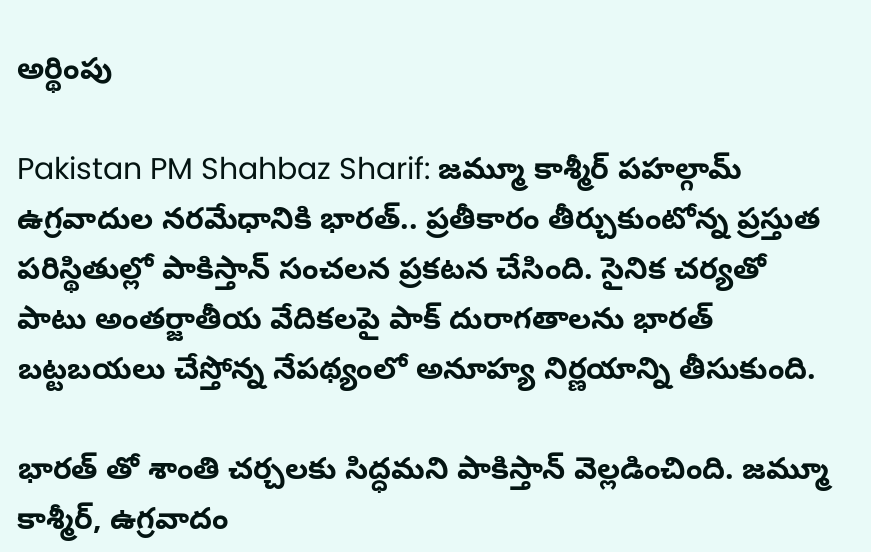అర్థింపు

Pakistan PM Shahbaz Sharif: జమ్మూ కాశ్మీర్ పహల్గామ్ ఉగ్రవాదుల నరమేధానికి భారత్.. ప్రతీకారం తీర్చుకుంటోన్న ప్రస్తుత పరిస్థితుల్లో పాకిస్తాన్ సంచలన ప్రకటన చేసింది. సైనిక చర్యతో పాటు అంతర్జాతీయ వేదికలపై పాక్ దురాగతాలను భారత్ బట్టబయలు చేస్తోన్న నేపథ్యంలో అనూహ్య నిర్ణయాన్ని తీసుకుంది.

భారత్ తో శాంతి చర్చలకు సిద్ధమని పాకిస్తాన్ వెల్లడించింది. జమ్మూ కాశ్మీర్, ఉగ్రవాదం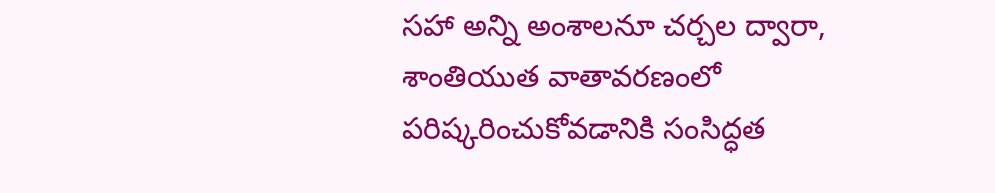సహా అన్ని అంశాలనూ చర్చల ద్వారా, శాంతియుత వాతావరణంలో పరిష్కరించుకోవడానికి సంసిద్ధత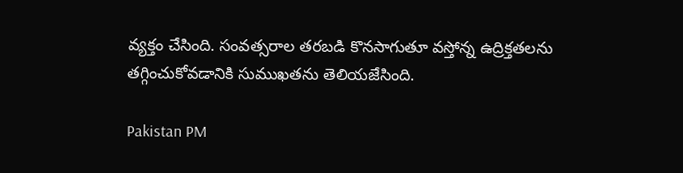వ్యక్తం చేసింది. సంవత్సరాల తరబడి కొనసాగుతూ వస్తోన్న ఉద్రిక్తతలను తగ్గించుకోవడానికి సుముఖతను తెలియజేసింది.

Pakistan PM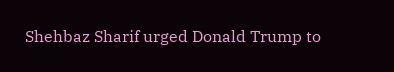Shehbaz Sharif urged Donald Trump to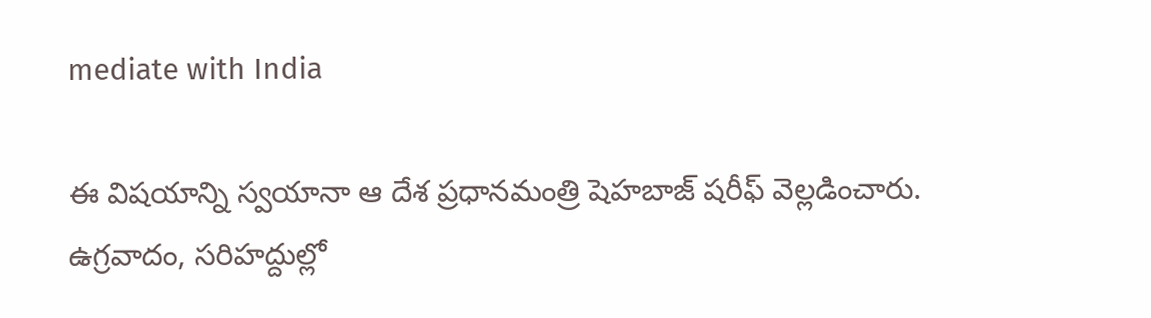mediate with India

ఈ విషయాన్ని స్వయానా ఆ దేశ ప్రధానమంత్రి షెహబాజ్ షరీఫ్ వెల్లడించారు. ఉగ్రవాదం, సరిహద్దుల్లో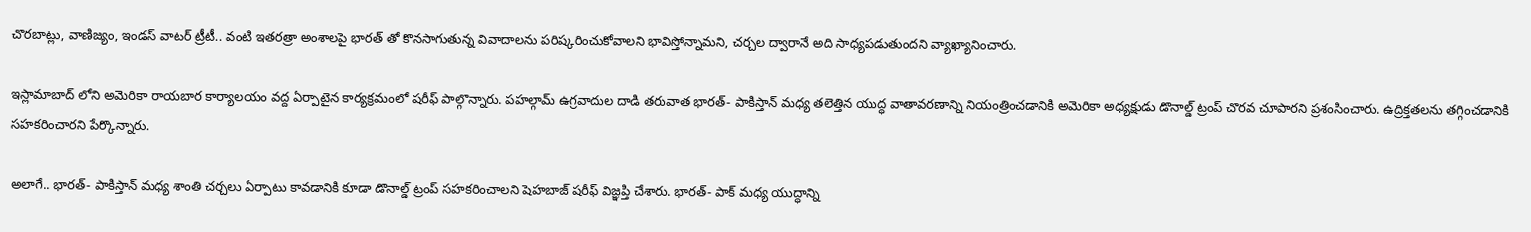చొరబాట్లు, వాణిజ్యం, ఇండస్ వాటర్ ట్రీటీ.. వంటి ఇతరత్రా అంశాలపై భారత్ తో కొనసాగుతున్న వివాదాలను పరిష్కరించుకోవాలని భావిస్తోన్నామని, చర్చల ద్వారానే అది సాధ్యపడుతుందని వ్యాఖ్యానించారు.

ఇస్లామాబాద్ లోని అమెరికా రాయబార కార్యాలయం వద్ద ఏర్పాటైన కార్యక్రమంలో షరీఫ్ పాల్గొన్నారు. పహల్గామ్ ఉగ్రవాదుల దాడి తరువాత భారత్- పాకిస్తాన్ మధ్య తలెత్తిన యుద్ధ వాతావరణాన్ని నియంత్రించడానికి అమెరికా అధ్యక్షుడు డొనాల్డ్ ట్రంప్ చొరవ చూపారని ప్రశంసించారు. ఉద్రిక్తతలను తగ్గించడానికి సహకరించారని పేర్కొన్నారు.

అలాగే.. భారత్- పాకిస్తాన్ మధ్య శాంతి చర్చలు ఏర్పాటు కావడానికి కూడా డొనాల్డ్ ట్రంప్ సహకరించాలని షెహబాజ్ షరీఫ్ విజ్ఞప్తి చేశారు. భారత్- పాక్ మధ్య యుద్ధాన్ని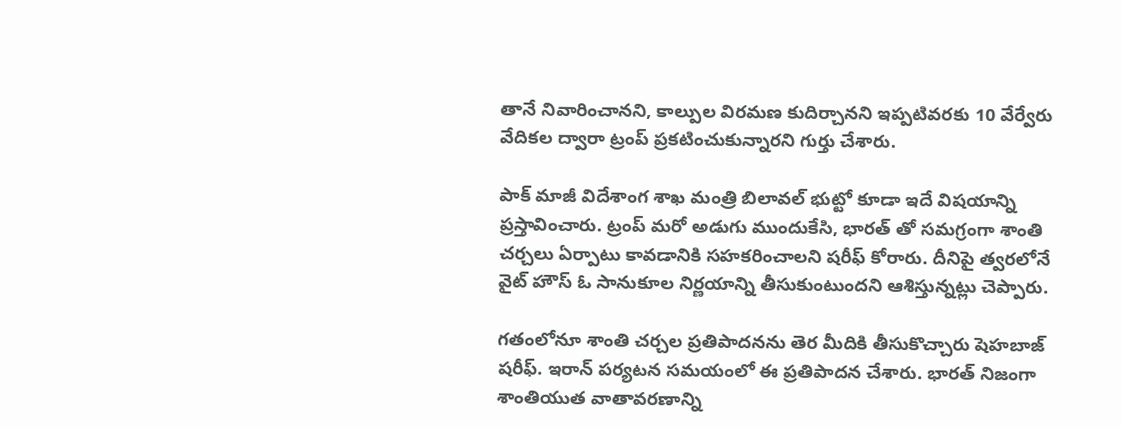తానే నివారించానని, కాల్పుల విరమణ కుదిర్చానని ఇప్పటివరకు 10 వేర్వేరు వేదికల ద్వారా ట్రంప్ ప్రకటించుకున్నారని గుర్తు చేశారు.

పాక్ మాజీ విదేశాంగ శాఖ మంత్రి బిలావల్ భుట్టో కూడా ఇదే విషయాన్ని ప్రస్తావించారు. ట్రంప్ మరో అడుగు ముందుకేసి, భారత్ తో సమగ్రంగా శాంతి చర్చలు ఏర్పాటు కావడానికి సహకరించాలని షరీఫ్ కోరారు. దీనిపై త్వరలోనే వైట్ హౌస్ ఓ సానుకూల నిర్ణయాన్ని తీసుకుంటుందని ఆశిస్తున్నట్లు చెప్పారు.

గతంలోనూ శాంతి చర్చల ప్రతిపాదనను తెర మీదికి తీసుకొచ్చారు షెహబాజ్ షరీఫ్. ఇరాన్ పర్యటన సమయంలో ఈ ప్రతిపాదన చేశారు. భారత్ నిజంగా శాంతియుత వాతావరణాన్ని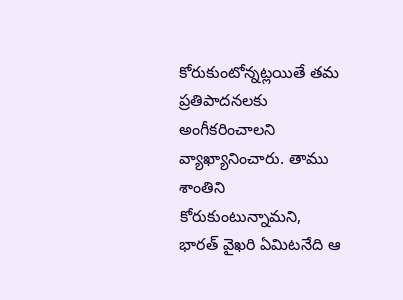కోరుకుంటోన్నట్లయితే తమ ప్రతిపాదనలకు అంగీకరించాలని వ్యాఖ్యానించారు. తాము శాంతిని కోరుకుంటున్నామని, భారత్ వైఖరి ఏమిటనేది ఆ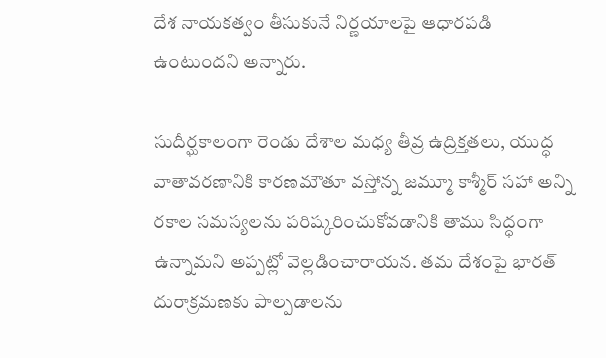దేశ నాయకత్వం తీసుకునే నిర్ణయాలపై ఆధారపడి ఉంటుందని అన్నారు.

సుదీర్ఘకాలంగా రెండు దేశాల మధ్య తీవ్ర ఉద్రిక్తతలు, యుద్ధ వాతావరణానికి కారణమౌతూ వస్తోన్న జమ్మూ కాశ్మీర్ సహా అన్ని రకాల సమస్యలను పరిష్కరించుకోవడానికి తాము సిద్ధంగా ఉన్నామని అప్పట్లో వెల్లడించారాయన. తమ దేశంపై భారత్ దురాక్రమణకు పాల్పడాలను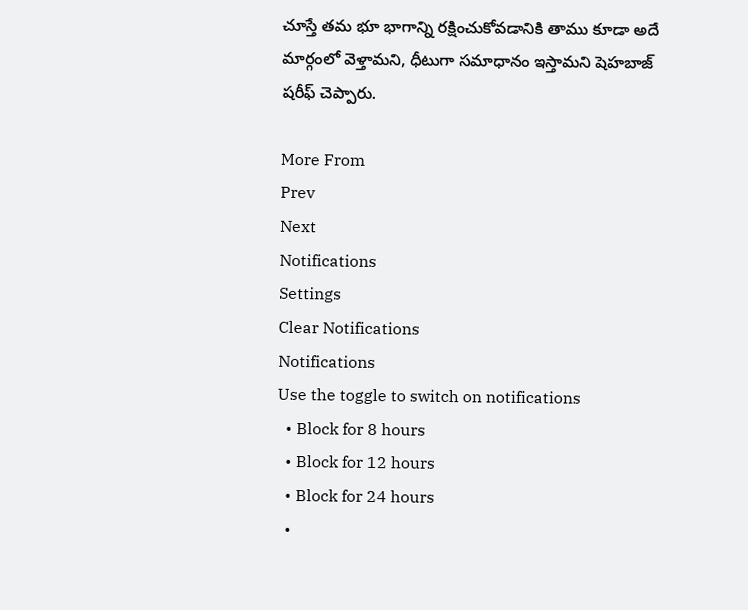చూస్తే తమ భూ భాగాన్ని రక్షించుకోవడానికి తాము కూడా అదే మార్గంలో వెళ్తామని, ధీటుగా సమాధానం ఇస్తామని షెహబాజ్ షరీఫ్ చెప్పారు.

More From
Prev
Next
Notifications
Settings
Clear Notifications
Notifications
Use the toggle to switch on notifications
  • Block for 8 hours
  • Block for 12 hours
  • Block for 24 hours
  •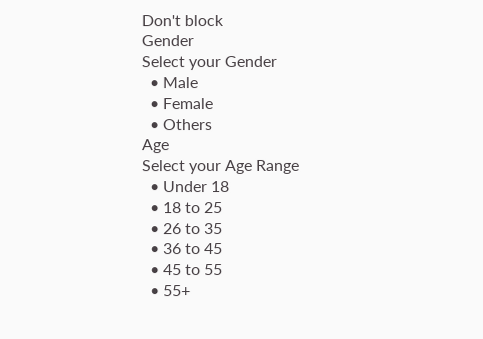Don't block
Gender
Select your Gender
  • Male
  • Female
  • Others
Age
Select your Age Range
  • Under 18
  • 18 to 25
  • 26 to 35
  • 36 to 45
  • 45 to 55
  • 55+